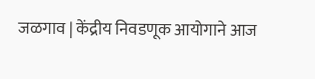जळगाव | केंद्रीय निवडणूक आयोगाने आज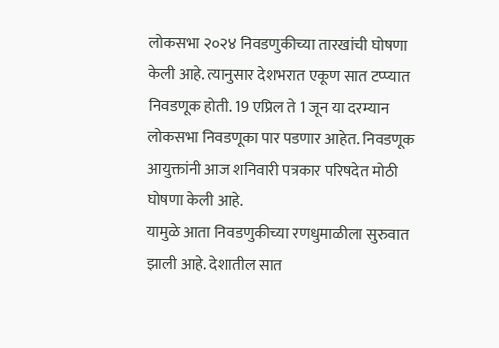लोकसभा २०२४ निवडणुकीच्या तारखांची घोषणा केली आहे. त्यानुसार देशभरात एकूण सात टप्प्यात निवडणूक होती. 19 एप्रिल ते 1 जून या दरम्यान लोकसभा निवडणूका पार पडणार आहेत. निवडणूक आयुक्तांनी आज शनिवारी पत्रकार परिषदेत मोठी घोषणा केली आहे.
यामुळे आता निवडणुकीच्या रणधुमाळीला सुरुवात झाली आहे. देशातील सात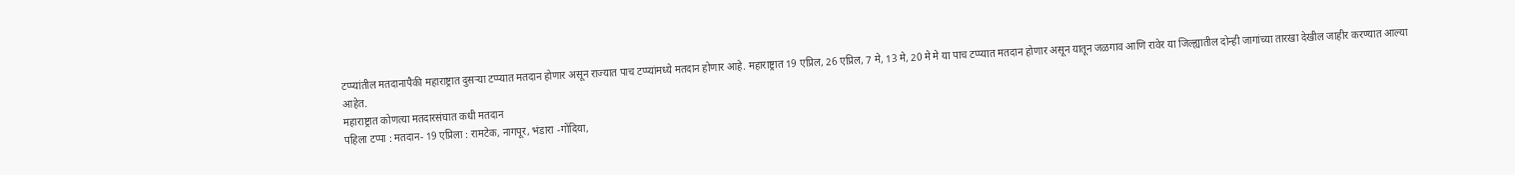टप्प्यांतील मतदानापैकी महाराष्ट्रात दुसऱ्या टप्प्यात मतदान होणार असून राज्यात पाच टप्प्यांमध्ये मतदान होणार आहे. महाराष्ट्रात 19 एप्रिल, 26 एप्रिल, 7 मे, 13 मे, 20 मे मे या पाच टप्प्यात मतदान होणार असून यातून जळगाव आणि रावेर या जिल्ह्यातील दोन्ही जागांच्या तारखा देखील जाहीर करण्यात आल्या आहेत.
महाराष्ट्रात कोणत्या मतदारसंघात कधी मतदान
पहिला टप्पा : मतदान- 19 एप्रिला : रामटेक, नागपूर, भंडारा -गोंदिया,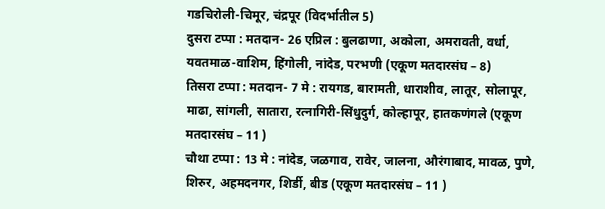गडचिरोली-चिमूर, चंद्रपूर (विदर्भातील 5)
दुसरा टप्पा : मतदान- 26 एप्रिल : बुलढाणा, अकोला, अमरावती, वर्धा, यवतमाळ-वाशिम, हिंगोली, नांदेड, परभणी (एकूण मतदारसंघ – 8)
तिसरा टप्पा : मतदान- 7 मे : रायगड, बारामती, धाराशीव, लातूर, सोलापूर, माढा, सांगली, सातारा, रत्नागिरी-सिंधुदुर्ग, कोल्हापूर, हातकणंगले (एकूण मतदारसंघ – 11 )
चौथा टप्पा : 13 मे : नांदेड, जळगाव, रावेर, जालना, औरंगाबाद, मावळ, पुणे, शिरुर, अहमदनगर, शिर्डी, बीड (एकूण मतदारसंघ – 11 )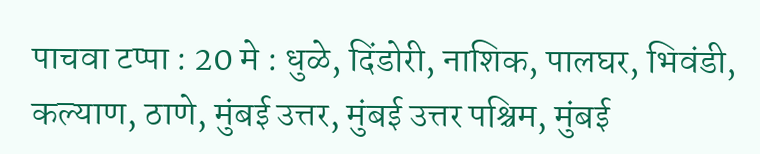पाचवा टप्पा : 20 मे : धुळे, दिंडोरी, नाशिक, पालघर, भिवंडी, कल्याण, ठाणे, मुंबई उत्तर, मुंबई उत्तर पश्चिम, मुंबई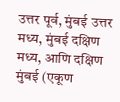उत्तर पूर्व, मुंबई उत्तर मध्य, मुंबई दक्षिण मध्य, आणि दक्षिण मुंबई (एकूण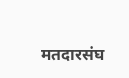मतदारसंघ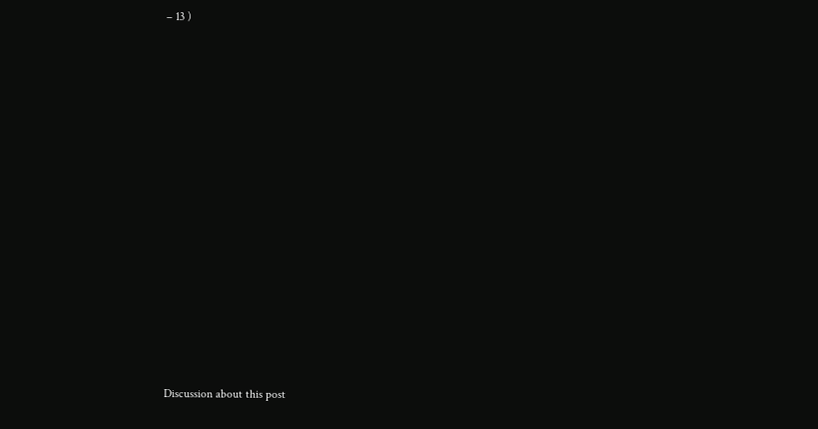– 13 )















Discussion about this post